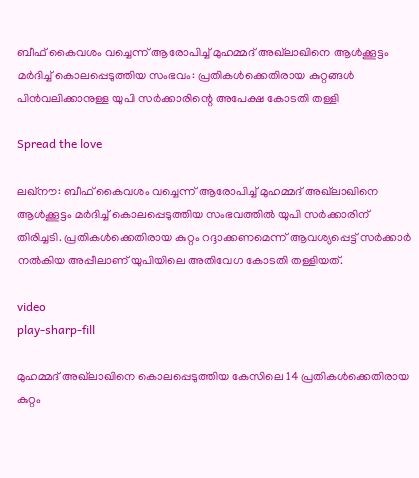ബീഫ് കൈവശം വച്ചെന്ന് ആരോപിച്ച്‌ മുഹമ്മദ് അഖ്‌ലാഖിനെ ആള്‍ക്കൂട്ടം മര്‍ദിച്ച്‌ കൊലപ്പെടുത്തിയ സംഭവം: പ്രതികള്‍ക്കെതിരായ കുറ്റങ്ങള്‍ പിൻവലിക്കാനുള്ള യുപി സര്‍ക്കാരിന്റെ അപേക്ഷ കോടതി തള്ളി

Spread the love

ലഖ്‌നൗ: ബീഫ് കൈവശം വച്ചെന്ന് ആരോപിച്ച്‌ മുഹമ്മദ് അഖ്‌ലാഖിനെ ആള്‍ക്കൂട്ടം മര്‍ദിച്ച്‌ കൊലപ്പെടുത്തിയ സംഭവത്തില്‍ യുപി സര്‍ക്കാരിന് തിരിച്ചടി. പ്രതികള്‍ക്കെതിരായ കുറ്റം റദ്ദാക്കണമെന്ന് ആവശ്യപ്പെട്ട് സര്‍ക്കാര്‍ നല്‍കിയ അപ്പീലാണ് യുപിയിലെ അതിവേഗ കോടതി തള്ളിയത്.

video
play-sharp-fill

മുഹമ്മദ് അഖ്‌ലാഖിനെ കൊലപ്പെടുത്തിയ കേസിലെ 14 പ്രതികള്‍ക്കെതിരായ കുറ്റം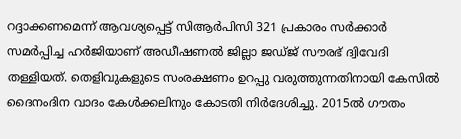റദ്ദാക്കണമെന്ന് ആവശ്യപ്പെട്ട് സിആര്‍പിസി 321 പ്രകാരം സര്‍ക്കാര്‍ സമര്‍പ്പിച്ച ഹര്‍ജിയാണ് അഡീഷണല്‍ ജില്ലാ ജഡ്ജ് സൗരഭ് ദ്വിവേദി തള്ളിയത്. തെളിവുകളുടെ സംരക്ഷണം ഉറപ്പു വരുത്തുന്നതിനായി കേസില്‍ ദൈനംദിന വാദം കേള്‍ക്കലിനും കോടതി നിര്‍ദേശിച്ചു. 2015ല്‍ ഗൗതം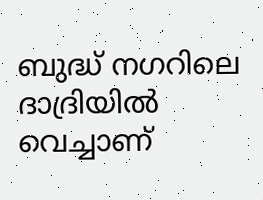ബുദ്ധ് നഗറിലെ ദാദ്രിയില്‍ വെച്ചാണ്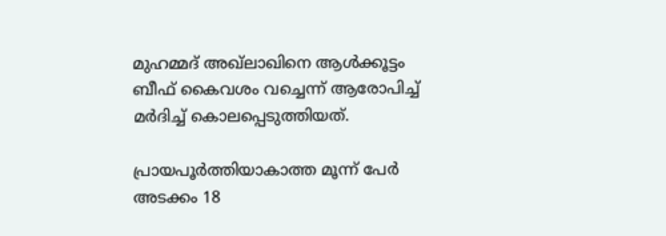മുഹമ്മദ് അഖ്‌ലാഖിനെ ആള്‍ക്കൂട്ടം ബീഫ് കൈവശം വച്ചെന്ന് ആരോപിച്ച്‌ മര്‍ദിച്ച്‌ കൊലപ്പെടുത്തിയത്.

പ്രായപൂര്‍ത്തിയാകാത്ത മൂന്ന് പേര്‍ അടക്കം 18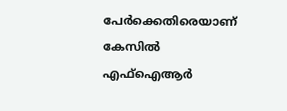പേര്‍ക്കെതിരെയാണ് കേസില്‍ എഫ്‌ഐആര്‍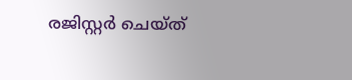രജിസ്റ്റര്‍ ചെയ്ത്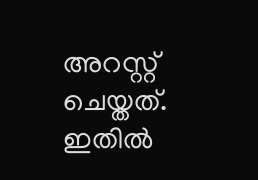അറസ്റ്റ് ചെയ്തത്. ഇതില്‍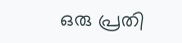ഒരു പ്രതി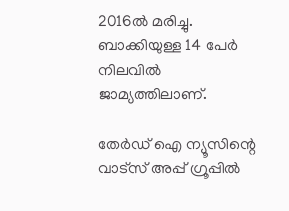2016ല്‍ മരിച്ചു. ബാക്കിയുള്ള 14 പേര്‍ നിലവില്‍ ജാമ്യത്തിലാണ്.

തേർഡ് ഐ ന്യൂസിന്റെ വാട്സ് അപ്പ് ഗ്രൂപ്പിൽ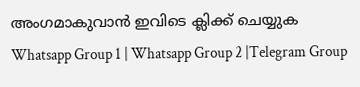അംഗമാകുവാൻ ഇവിടെ ക്ലിക്ക് ചെയ്യുക
Whatsapp Group 1 | Whatsapp Group 2 |Telegram Group